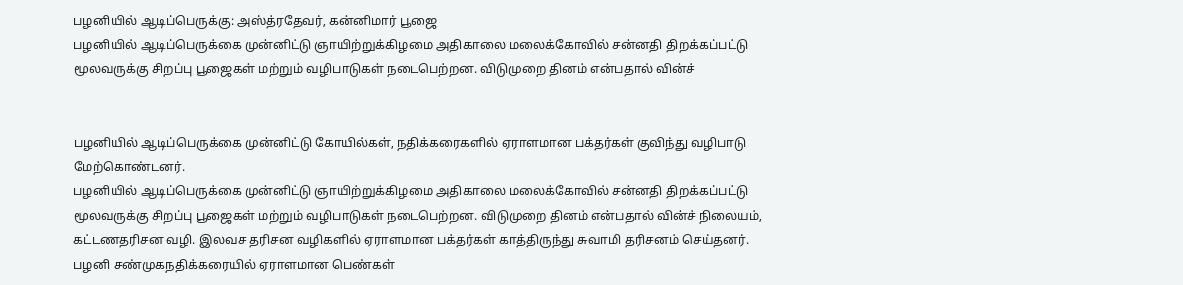பழனியில் ஆடிப்பெருக்கு: அஸ்த்ரதேவர், கன்னிமார் பூஜை
பழனியில் ஆடிப்பெருக்கை முன்னிட்டு ஞாயிற்றுக்கிழமை அதிகாலை மலைக்கோவில் சன்னதி திறக்கப்பட்டு மூலவருக்கு சிறப்பு பூஜைகள் மற்றும் வழிபாடுகள் நடைபெற்றன. விடுமுறை தினம் என்பதால் வின்ச்


பழனியில் ஆடிப்பெருக்கை முன்னிட்டு கோயில்கள், நதிக்கரைகளில் ஏராளமான பக்தர்கள் குவிந்து வழிபாடு மேற்கொண்டனர்.
பழனியில் ஆடிப்பெருக்கை முன்னிட்டு ஞாயிற்றுக்கிழமை அதிகாலை மலைக்கோவில் சன்னதி திறக்கப்பட்டு மூலவருக்கு சிறப்பு பூஜைகள் மற்றும் வழிபாடுகள் நடைபெற்றன. விடுமுறை தினம் என்பதால் வின்ச் நிலையம், கட்டணதரிசன வழி. இலவச தரிசன வழிகளில் ஏராளமான பக்தர்கள் காத்திருந்து சுவாமி தரிசனம் செய்தனர்.
பழனி சண்முகநதிக்கரையில் ஏராளமான பெண்கள்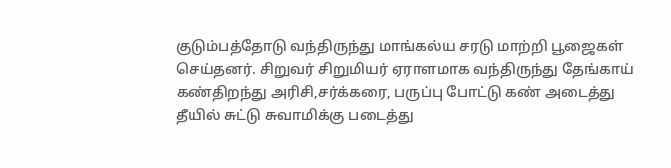குடும்பத்தோடு வந்திருந்து மாங்கல்ய சரடு மாற்றி பூஜைகள் செய்தனர். சிறுவர் சிறுமியர் ஏராளமாக வந்திருந்து தேங்காய் கண்திறந்து அரிசி,சர்க்கரை, பருப்பு போட்டு கண் அடைத்து தீயில் சுட்டு சுவாமிக்கு படைத்து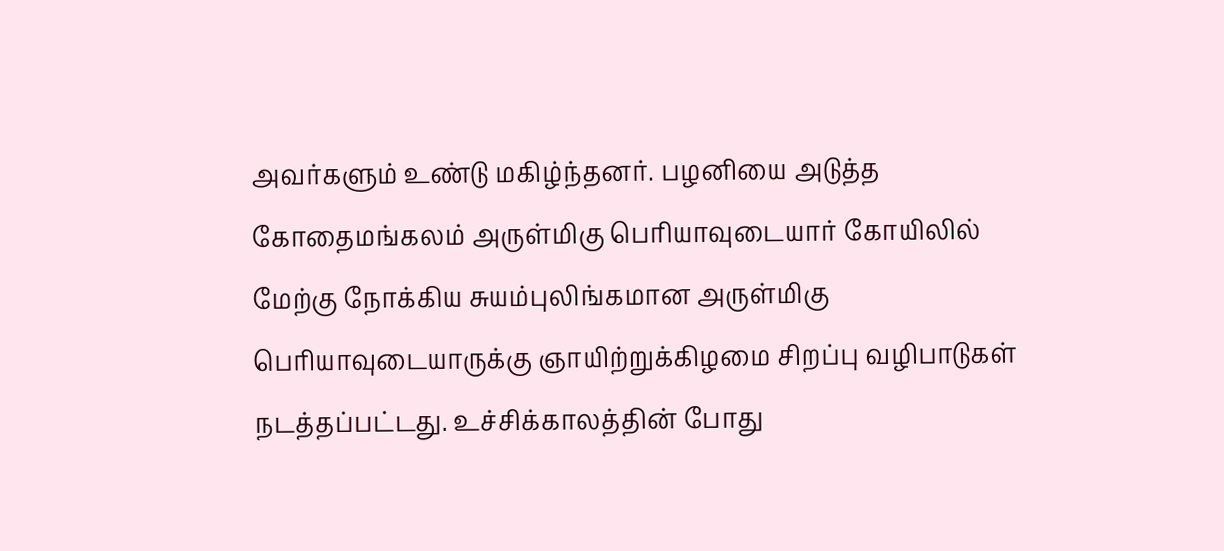அவர்களும் உண்டு மகிழ்ந்தனர். பழனியை அடுத்த கோதைமங்கலம் அருள்மிகு பெரியாவுடையார் கோயிலில் மேற்கு நோக்கிய சுயம்புலிங்கமான அருள்மிகு பெரியாவுடையாருக்கு ஞாயிற்றுக்கிழமை சிறப்பு வழிபாடுகள் நடத்தப்பட்டது. உச்சிக்காலத்தின் போது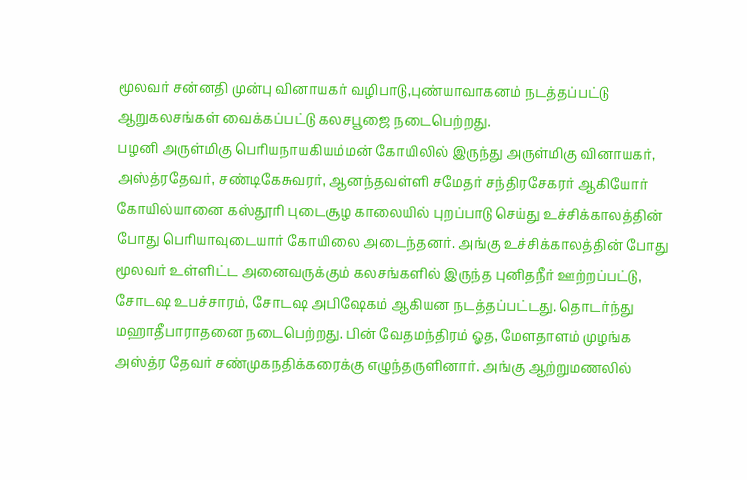மூலவர் சன்னதி முன்பு வினாயகர் வழிபாடு,புண்யாவாகனம் நடத்தப்பட்டு ஆறுகலசங்கள் வைக்கப்பட்டு கலசபூஜை நடைபெற்றது.
பழனி அருள்மிகு பெரியநாயகியம்மன் கோயிலில் இருந்து அருள்மிகு வினாயகர், அஸ்த்ரதேவர், சண்டிகேசுவரர், ஆனந்தவள்ளி சமேதர் சந்திரசேகரர் ஆகியோர் கோயில்யானை கஸ்தூரி புடைசூழ காலையில் புறப்பாடு செய்து உச்சிக்காலத்தின் போது பெரியாவுடையார் கோயிலை அடைந்தனர். அங்கு உச்சிக்காலத்தின் போது மூலவர் உள்ளிட்ட அனைவருக்கும் கலசங்களில் இருந்த புனிதநீர் ஊற்றப்பட்டு, சோடஷ உபச்சாரம், சோடஷ அபிஷேகம் ஆகியன நடத்தப்பட்டது. தொடர்ந்து மஹாதீபாராதனை நடைபெற்றது. பின் வேதமந்திரம் ஓத, மேளதாளம் முழங்க அஸ்த்ர தேவர் சண்முகநதிக்கரைக்கு எழுந்தருளினார். அங்கு ஆற்றுமணலில்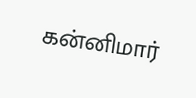கன்னிமார்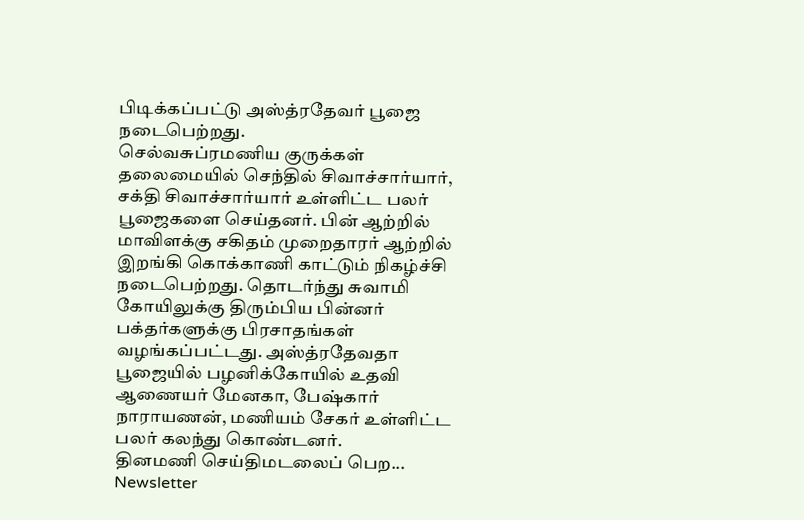பிடிக்கப்பட்டு அஸ்த்ரதேவர் பூஜை நடைபெற்றது.
செல்வசுப்ரமணிய குருக்கள் தலைமையில் செந்தில் சிவாச்சார்யார், சக்தி சிவாச்சார்யார் உள்ளிட்ட பலர் பூஜைகளை செய்தனர். பின் ஆற்றில் மாவிளக்கு சகிதம் முறைதாரர் ஆற்றில் இறங்கி கொக்காணி காட்டும் நிகழ்ச்சி நடைபெற்றது. தொடர்ந்து சுவாமி கோயிலுக்கு திரும்பிய பின்னர் பக்தர்களுக்கு பிரசாதங்கள் வழங்கப்பட்டது. அஸ்த்ரதேவதா பூஜையில் பழனிக்கோயில் உதவி ஆணையர் மேனகா, பேஷ்கார் நாராயணன், மணியம் சேகர் உள்ளிட்ட பலர் கலந்து கொண்டனர்.
தினமணி செய்திமடலைப் பெற... Newsletter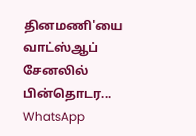தினமணி'யை வாட்ஸ்ஆப் சேனலில் பின்தொடர... WhatsApp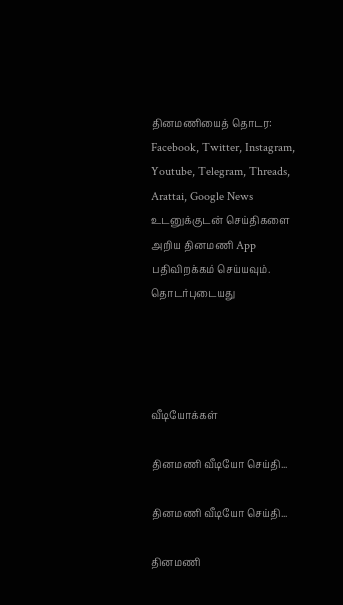தினமணியைத் தொடர: Facebook, Twitter, Instagram, Youtube, Telegram, Threads, Arattai, Google News
உடனுக்குடன் செய்திகளை அறிய தினமணி App பதிவிறக்கம் செய்யவும்.
தொடர்புடையது




வீடியோக்கள்

தினமணி வீடியோ செய்தி...

தினமணி வீடியோ செய்தி...

தினமணி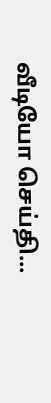வீடியோ செய்தி...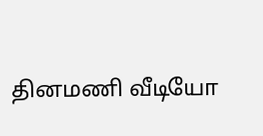தினமணி வீடியோ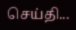செய்தி...